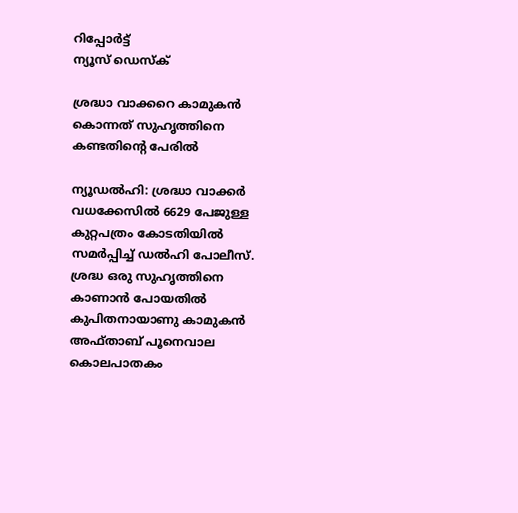റിപ്പോര്‍ട്ട്
ന്യൂസ് ഡെസ്ക്

ശ്രദ്ധാ വാക്കറെ കാമുകന്‍ കൊന്നത് സുഹൃത്തിനെ കണ്ടതിന്റെ പേരില്‍

ന്യൂഡല്‍ഹി: ശ്രദ്ധാ വാക്കര്‍ വധക്കേസില്‍ 6629 പേജുള്ള കുറ്റപത്രം കോടതിയില്‍ സമര്‍പ്പിച്ച് ഡല്‍ഹി പോലീസ്. ശ്രദ്ധ ഒരു സുഹൃത്തിനെ കാണാന്‍ പോയതില്‍ കുപിതനായാണു കാമുകന്‍ അഫ്താബ് പൂനെവാല കൊലപാതകം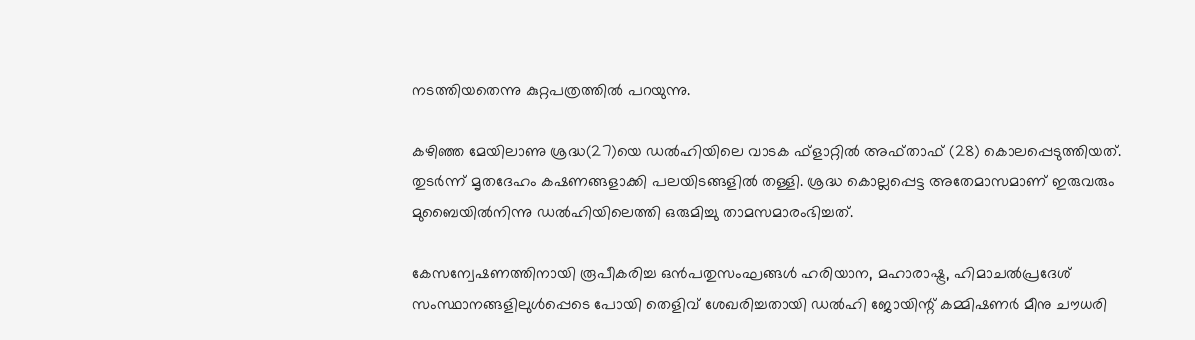നടത്തിയതെന്നു കുറ്റപത്രത്തില്‍ പറയുന്നു.

കഴിഞ്ഞ മേയിലാണു ശ്രദ്ധ(27)യെ ഡല്‍ഹിയിലെ വാടക ഫ്‌ളാറ്റില്‍ അഫ്താഫ് (28) കൊലപ്പെടുത്തിയത്. തുടര്‍ന്ന് മൃതദേഹം കഷണങ്ങളാക്കി പലയിടങ്ങളില്‍ തള്ളി. ശ്രദ്ധ കൊല്ലപ്പെട്ട അതേമാസമാണ് ഇരുവരും മുബൈയില്‍നിന്നു ഡല്‍ഹിയിലെത്തി ഒരുമിച്ചു താമസമാരംഭിച്ചത്.

കേസന്വേഷണത്തിനായി രൂപീകരിച്ച ഒന്‍പതുസംഘങ്ങള്‍ ഹരിയാന, മഹാരാഷ്ട്ര, ഹിമാചല്‍പ്രദേശ് സംസ്ഥാനങ്ങളിലുള്‍പ്പെടെ പോയി തെളിവ് ശേഖരിച്ചതായി ഡല്‍ഹി ജോയിന്റ് കമ്മിഷണര്‍ മീനു ചൗധരി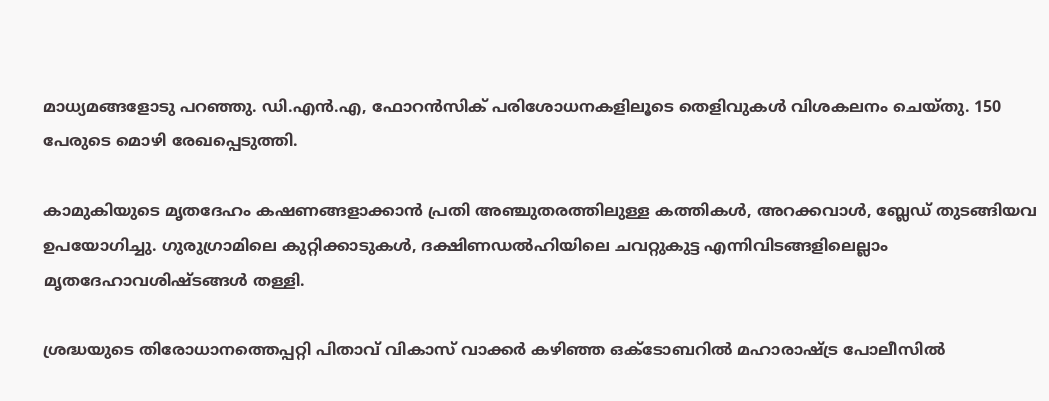മാധ്യമങ്ങളോടു പറഞ്ഞു. ഡി.എന്‍.എ, ഫോറന്‍സിക് പരിശോധനകളിലൂടെ തെളിവുകള്‍ വിശകലനം ചെയ്തു. 150 പേരുടെ മൊഴി രേഖപ്പെടുത്തി.

കാമുകിയുടെ മൃതദേഹം കഷണങ്ങളാക്കാന്‍ പ്രതി അഞ്ചുതരത്തിലുള്ള കത്തികള്‍, അറക്കവാള്‍, ബ്ലേഡ് തുടങ്ങിയവ ഉപയോഗിച്ചു. ഗുരുഗ്രാമിലെ കുറ്റിക്കാടുകള്‍, ദക്ഷിണഡല്‍ഹിയിലെ ചവറ്റുകുട്ട എന്നിവിടങ്ങളിലെല്ലാം മൃതദേഹാവശിഷ്ടങ്ങള്‍ തള്ളി.

ശ്രദ്ധയുടെ തിരോധാനത്തെപ്പറ്റി പിതാവ് വികാസ് വാക്കര്‍ കഴിഞ്ഞ ഒക്‌ടോബറില്‍ മഹാരാഷ്ട്ര പോലീസില്‍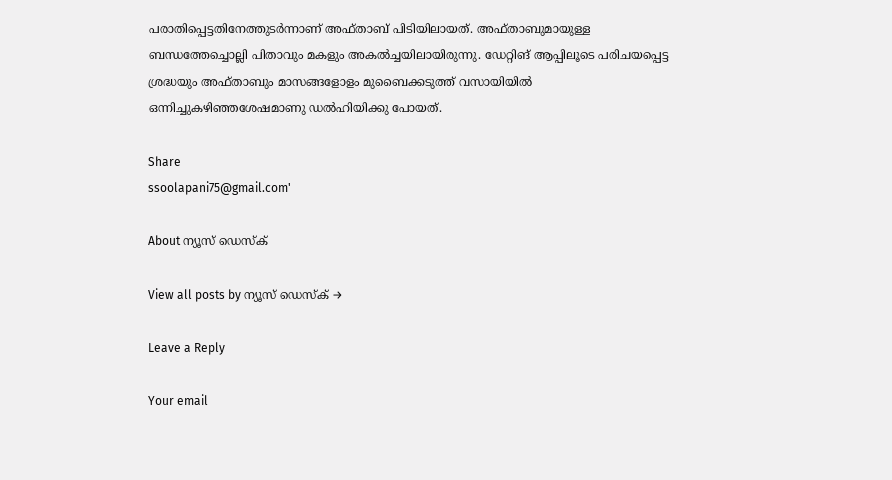പരാതിപ്പെട്ടതിനേത്തുടര്‍ന്നാണ് അഫ്താബ് പിടിയിലായത്. അഫ്താബുമായുള്ള ബന്ധത്തേച്ചൊല്ലി പിതാവും മകളും അകല്‍ച്ചയിലായിരുന്നു. ഡേറ്റിങ് ആപ്പിലൂടെ പരിചയപ്പെട്ട ശ്രദ്ധയും അഫ്താബും മാസങ്ങളോളം മുബൈക്കടുത്ത് വസായിയില്‍ ഒന്നിച്ചുകഴിഞ്ഞശേഷമാണു ഡല്‍ഹിയിക്കു പോയത്.

Share
ssoolapani75@gmail.com'

About ന്യൂസ് ഡെസ്ക്

View all posts by ന്യൂസ് ഡെസ്ക് →

Leave a Reply

Your email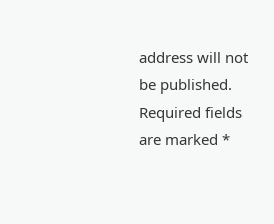address will not be published. Required fields are marked *